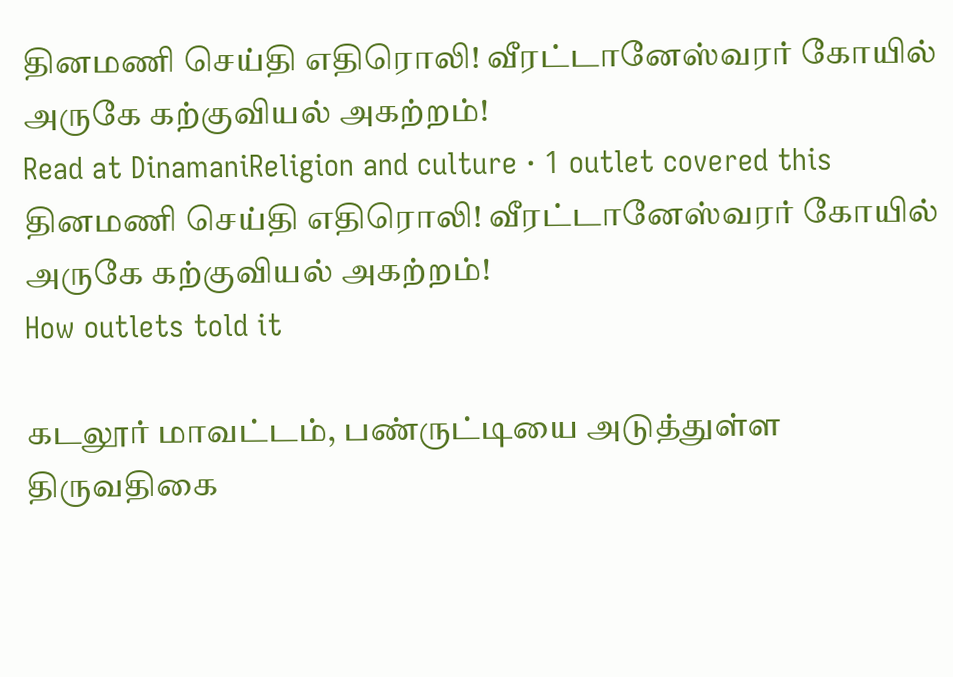தினமணி செய்தி எதிரொலி! வீரட்டானேஸ்வரர் கோயில் அருகே கற்குவியல் அகற்றம்!
Read at DinamaniReligion and culture · 1 outlet covered this
தினமணி செய்தி எதிரொலி! வீரட்டானேஸ்வரர் கோயில் அருகே கற்குவியல் அகற்றம்!
How outlets told it

கடலூர் மாவட்டம், பண்ருட்டியை அடுத்துள்ள திருவதிகை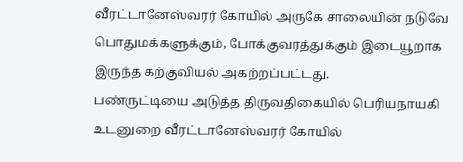வீரட்டானேஸ்வரர் கோயில் அருகே சாலையின் நடுவே பொதுமக்களுக்கும், போக்குவரத்துக்கும் இடையூறாக இருந்த கற்குவியல் அகற்றப்பட்டது.
பண்ருட்டியை அடுத்த திருவதிகையில் பெரியநாயகி உடனுறை வீரட்டானேஸ்வரர் கோயில்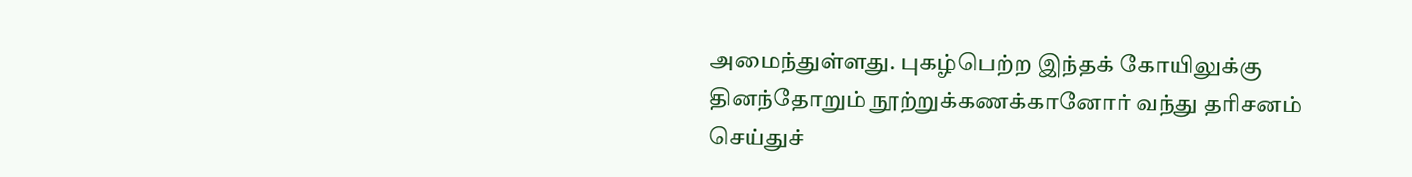அமைந்துள்ளது. புகழ்பெற்ற இந்தக் கோயிலுக்கு தினந்தோறும் நூற்றுக்கணக்கானோர் வந்து தரிசனம் செய்துச்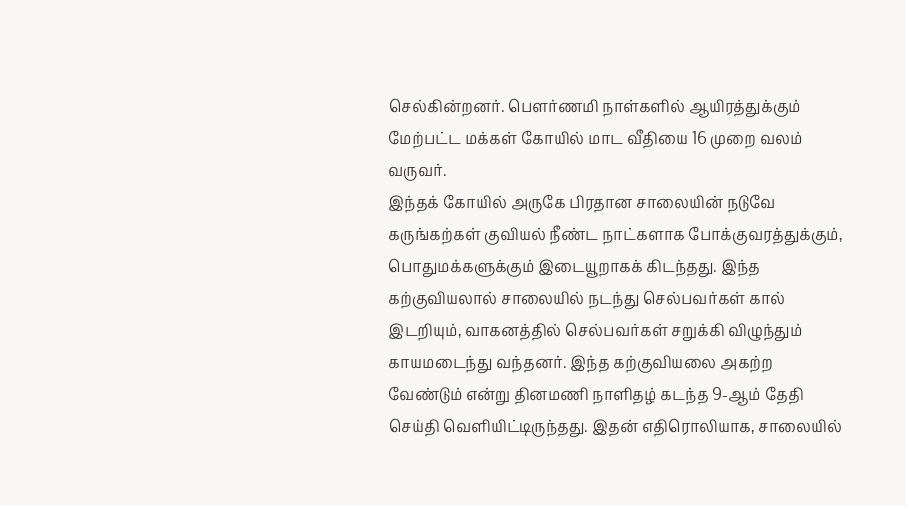செல்கின்றனர். பௌர்ணமி நாள்களில் ஆயிரத்துக்கும் மேற்பட்ட மக்கள் கோயில் மாட வீதியை 16 முறை வலம் வருவர்.
இந்தக் கோயில் அருகே பிரதான சாலையின் நடுவே கருங்கற்கள் குவியல் நீண்ட நாட்களாக போக்குவரத்துக்கும், பொதுமக்களுக்கும் இடையூறாகக் கிடந்தது. இந்த கற்குவியலால் சாலையில் நடந்து செல்பவர்கள் கால் இடறியும், வாகனத்தில் செல்பவர்கள் சறுக்கி விழுந்தும் காயமடைந்து வந்தனர். இந்த கற்குவியலை அகற்ற வேண்டும் என்று தினமணி நாளிதழ் கடந்த 9-ஆம் தேதி செய்தி வெளியிட்டிருந்தது. இதன் எதிரொலியாக, சாலையில்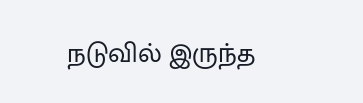நடுவில் இருந்த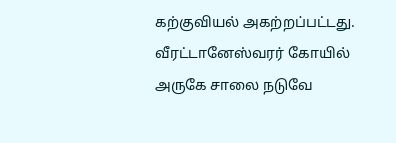கற்குவியல் அகற்றப்பட்டது.
வீரட்டானேஸ்வரர் கோயில் அருகே சாலை நடுவே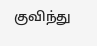குவிந்து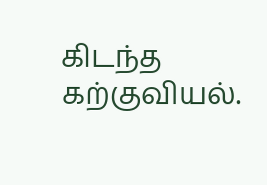கிடந்த கற்குவியல்.